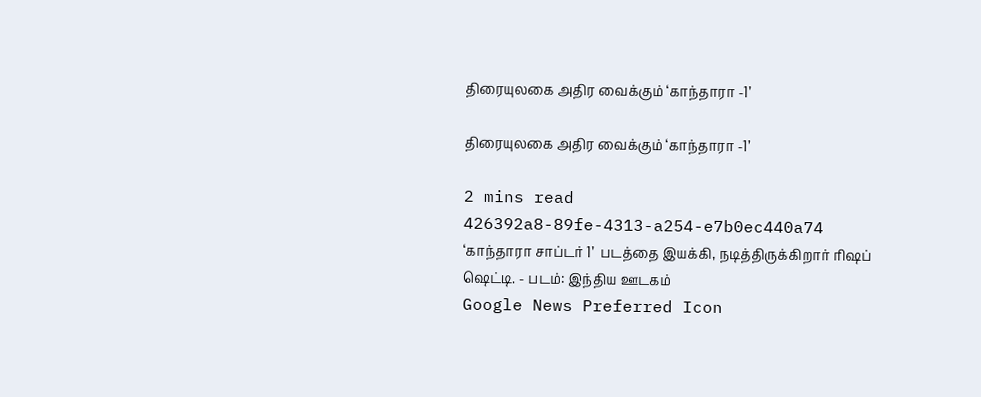திரையுலகை அதிர வைக்கும் ‘காந்தாரா -1’

திரையுலகை அதிர வைக்கும் ‘காந்தாரா -1’

2 mins read
426392a8-89fe-4313-a254-e7b0ec440a74
‘காந்தாரா சாப்டர் 1’  படத்தை இயக்கி, நடித்திருக்கிறார் ரிஷப் ஷெட்டி. - படம்: இந்திய ஊடகம்
Google News Preferred Icon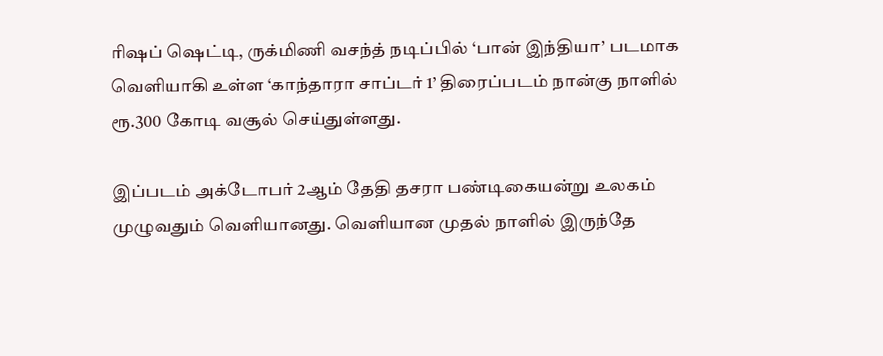ரிஷப் ஷெட்டி, ருக்மிணி வசந்த் நடிப்பில் ‘பான் இந்தியா’ படமாக வெளியாகி உள்ள ‘காந்தாரா சாப்டர் 1’ திரைப்படம் நான்கு நாளில் ரூ.300 கோடி வசூல் செய்துள்ளது.

இப்படம் அக்டோபர் 2ஆம் தேதி தசரா பண்டிகையன்று உலகம் முழுவதும் வெளியானது. வெளியான முதல் நாளில் இருந்தே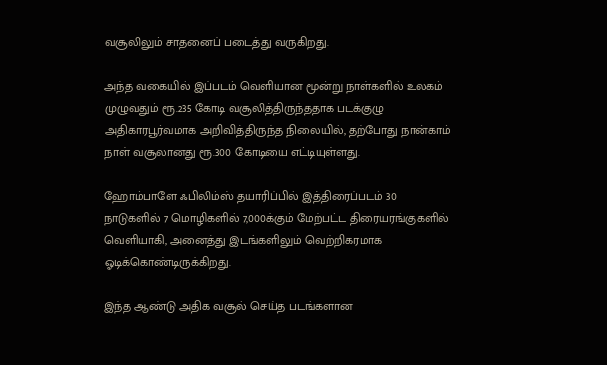வசூலிலும் சாதனைப் படைத்து வருகிறது.

அந்த வகையில் இப்படம் வெளியான மூன்று நாள்களில் உலகம் முழுவதும் ரூ.235 கோடி வசூலித்திருந்ததாக படக்குழு அதிகாரபூர்வமாக அறிவித்திருந்த நிலையில், தற்போது நான்காம் நாள் வசூலானது ரூ.300 கோடியை எட்டியுள்ளது.

ஹோம்பாளே ஃபிலிம்ஸ் தயாரிப்பில் இத்திரைப்படம் 30 நாடுகளில் 7 மொழிகளில் 7,000க்கும் மேற்பட்ட திரையரங்குகளில் வெளியாகி, அனைத்து இடங்களிலும் வெற்றிகரமாக ஓடிக்கொண்டிருக்கிறது.

இந்த ஆண்டு அதிக வசூல் செய்த படங்களான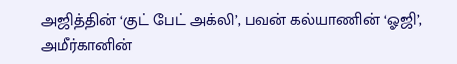அஜித்தின் ‘குட் பேட் அக்லி’, பவன் கல்யாணின் ‘ஓஜி’, அமீர்கானின்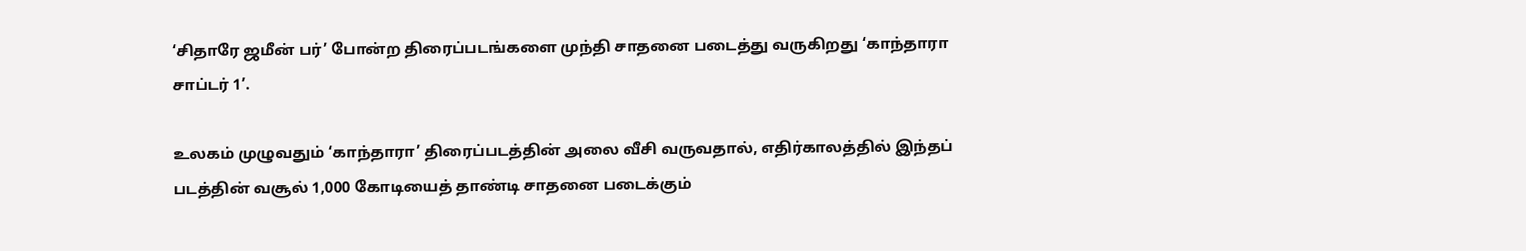‘சிதாரே ஜமீன் பர்’ போன்ற திரைப்படங்களை முந்தி சாதனை படைத்து வருகிறது ‘காந்தாரா சாப்டர் 1’.

உலகம் முழுவதும் ‘காந்தாரா’ திரைப்படத்தின் அலை வீசி வருவதால், எதிர்காலத்தில் இந்தப் படத்தின் வசூல் 1,000 கோடியைத் தாண்டி சாதனை படைக்கும்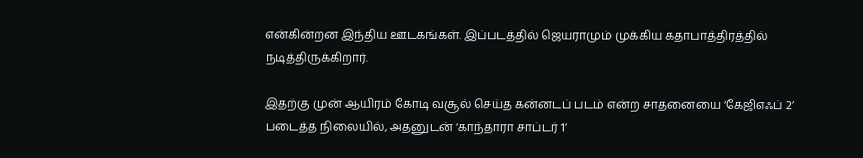என்கின்றன இந்திய ஊடகங்கள். இப்படத்தில் ஜெயராமும் முக்கிய கதாபாத்திரத்தில் நடித்திருக்கிறார்.

இதற்கு முன் ஆயிரம் கோடி வசூல் செய்த கன்னடப் படம் என்ற சாதனையை ‘கேஜிஎஃப் 2’ படைத்த நிலையில், அதனுடன் ‘காந்தாரா சாப்டர் 1’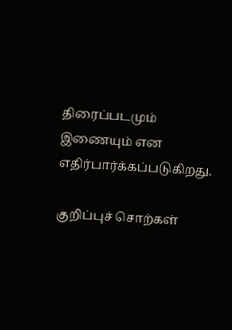திரைப்படமும் இணையும் என எதிர்பார்க்கப்படுகிறது.

குறிப்புச் சொற்கள்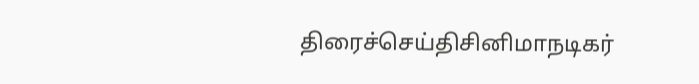திரைச்செய்திசினிமாநடிகர்